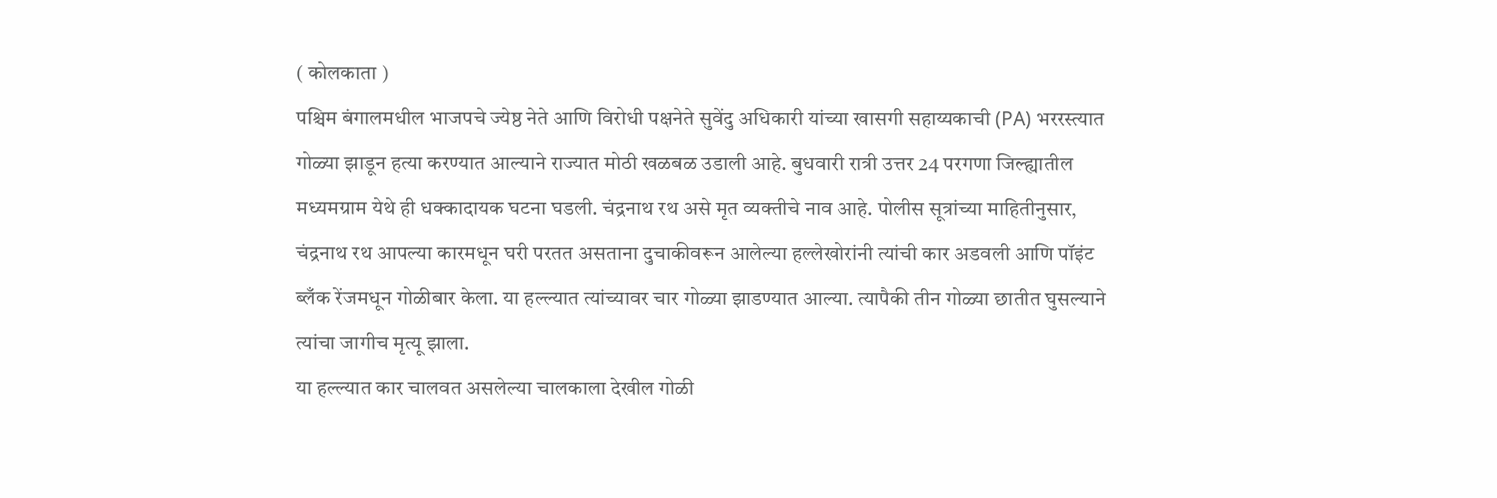( कोलकाता )
पश्चिम बंगालमधील भाजपचे ज्येष्ठ नेते आणि विरोधी पक्षनेते सुवेंदु अधिकारी यांच्या खासगी सहाय्यकाची (PA) भररस्त्यात गोळ्या झाडून हत्या करण्यात आल्याने राज्यात मोठी खळबळ उडाली आहे. बुधवारी रात्री उत्तर 24 परगणा जिल्ह्यातील मध्यमग्राम येथे ही धक्कादायक घटना घडली. चंद्रनाथ रथ असे मृत व्यक्तीचे नाव आहे. पोलीस सूत्रांच्या माहितीनुसार, चंद्रनाथ रथ आपल्या कारमधून घरी परतत असताना दुचाकीवरून आलेल्या हल्लेखोरांनी त्यांची कार अडवली आणि पॉइंट ब्लँक रेंजमधून गोळीबार केला. या हल्ल्यात त्यांच्यावर चार गोळ्या झाडण्यात आल्या. त्यापैकी तीन गोळ्या छातीत घुसल्याने त्यांचा जागीच मृत्यू झाला.
या हल्ल्यात कार चालवत असलेल्या चालकाला देखील गोळी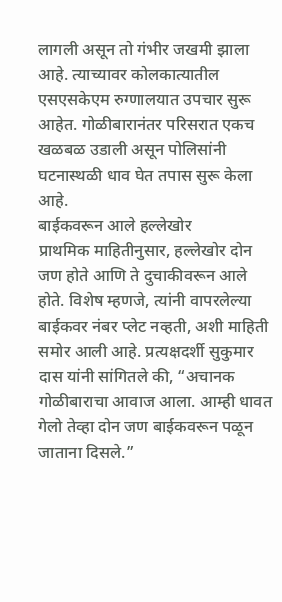लागली असून तो गंभीर जखमी झाला आहे. त्याच्यावर कोलकात्यातील एसएसकेएम रुग्णालयात उपचार सुरू आहेत. गोळीबारानंतर परिसरात एकच खळबळ उडाली असून पोलिसांनी घटनास्थळी धाव घेत तपास सुरू केला आहे.
बाईकवरून आले हल्लेखोर
प्राथमिक माहितीनुसार, हल्लेखोर दोन जण होते आणि ते दुचाकीवरून आले होते. विशेष म्हणजे, त्यांनी वापरलेल्या बाईकवर नंबर प्लेट नव्हती, अशी माहिती समोर आली आहे. प्रत्यक्षदर्शी सुकुमार दास यांनी सांगितले की, “अचानक गोळीबाराचा आवाज आला. आम्ही धावत गेलो तेव्हा दोन जण बाईकवरून पळून जाताना दिसले.”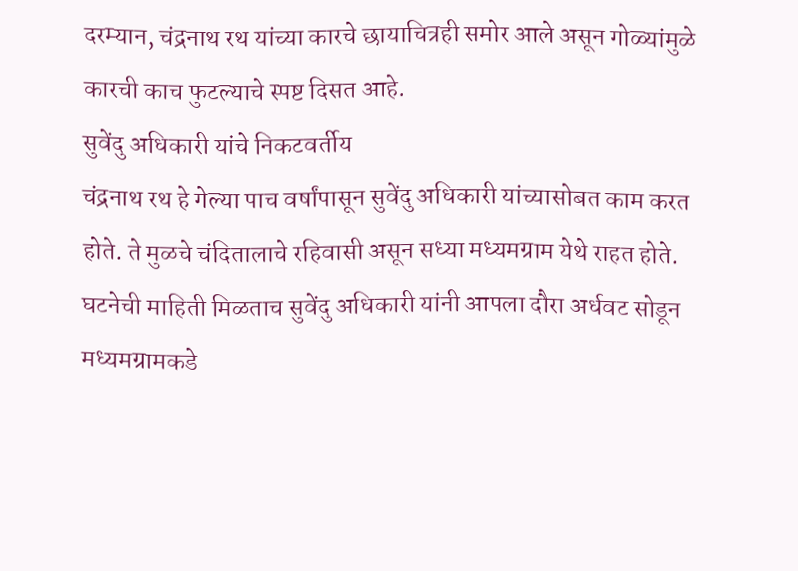दरम्यान, चंद्रनाथ रथ यांच्या कारचे छायाचित्रही समोर आले असून गोळ्यांमुळे कारची काच फुटल्याचे स्पष्ट दिसत आहे.
सुवेंदु अधिकारी यांचे निकटवर्तीय
चंद्रनाथ रथ हे गेल्या पाच वर्षांपासून सुवेंदु अधिकारी यांच्यासोबत काम करत होते. ते मुळचे चंदितालाचे रहिवासी असून सध्या मध्यमग्राम येथे राहत होते. घटनेची माहिती मिळताच सुवेंदु अधिकारी यांनी आपला दौरा अर्धवट सोडून मध्यमग्रामकडे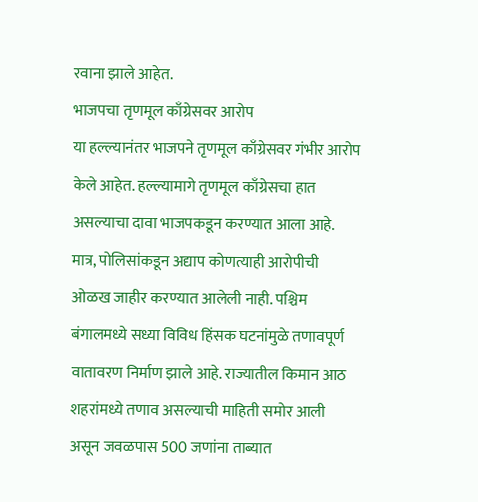रवाना झाले आहेत.
भाजपचा तृणमूल काँग्रेसवर आरोप
या हल्ल्यानंतर भाजपने तृणमूल काँग्रेसवर गंभीर आरोप केले आहेत. हल्ल्यामागे तृणमूल काँग्रेसचा हात असल्याचा दावा भाजपकडून करण्यात आला आहे. मात्र, पोलिसांकडून अद्याप कोणत्याही आरोपीची ओळख जाहीर करण्यात आलेली नाही. पश्चिम बंगालमध्ये सध्या विविध हिंसक घटनांमुळे तणावपूर्ण वातावरण निर्माण झाले आहे. राज्यातील किमान आठ शहरांमध्ये तणाव असल्याची माहिती समोर आली असून जवळपास 500 जणांना ताब्यात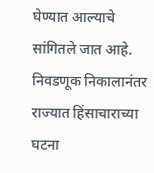घेण्यात आल्याचे सांगितले जात आहे.
निवडणूक निकालानंतर राज्यात हिंसाचाराच्या घटना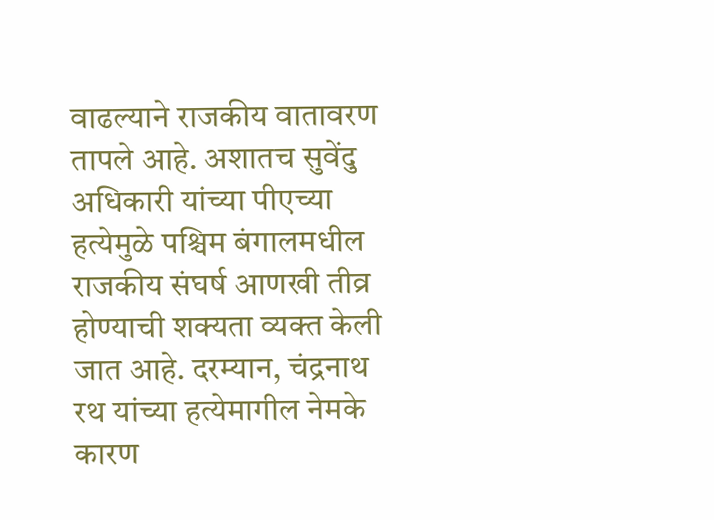वाढल्याने राजकीय वातावरण तापले आहे. अशातच सुवेंदु अधिकारी यांच्या पीएच्या हत्येमुळे पश्चिम बंगालमधील राजकीय संघर्ष आणखी तीव्र होण्याची शक्यता व्यक्त केली जात आहे. दरम्यान, चंद्रनाथ रथ यांच्या हत्येमागील नेमके कारण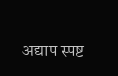अद्याप स्पष्ट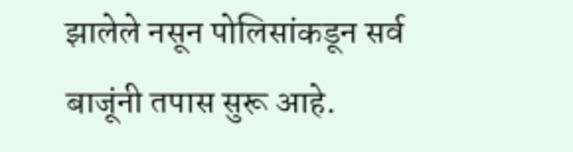झालेले नसून पोलिसांकडून सर्व बाजूंनी तपास सुरू आहे.